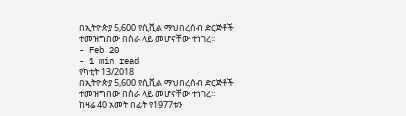በኢትዮጵያ 5,600 የሲቪል ማህበረሰብ ድርጅቶች ተመዝግበው በስራ ላይ መሆናቸው ተነገረ፡፡
- Feb 20
- 1 min read
የካቲት 13/2018
በኢትዮጵያ 5,600 የሲቪል ማህበረሰብ ድርጅቶች ተመዝግበው በስራ ላይ መሆናቸው ተነገረ፡፡
ከዛሬ 40 አመት በፊት የ1977ቱን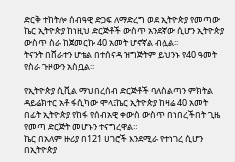ድርቅ ተከትሎ ሰብዓዊ ድጋፍ ለማድረግ ወደ ኢትዮጵያ የመጣው ኬር ኢትዮጵያ ከነዚህ ድርጅቶች ውስጥ አንደኛው ሲሆን ኢትዮጵያ ውስጥ ስራ ከጀመርኩ 40 አመት ሆኖኛል ብሏል፡፡
ትናንት በሸራተን ሆቴል በተሰናዳ ዝግጅትም ይህንኑ የ40 ዓመት የስራ ጉዞውን አስቧል፡፡

የኢትዮጵያ ሲቪል ማህበረሰብ ድርጅቶች ባለስልጣን ምክትል ዳይሬክተር አቶ ፋሲካው ሞላ፤ኬር ኢትዮጵያ ከዛሬ 40 አመት በፊት ኢትዮጵያ የከፋ የሰብአዊ ቀውስ ውስጥ በነበረችበት ጊዜ የመጣ ድርጅት መሆኑን ተናግረዋል።
ኬር በአለም ዙሪያ በ121 ሀገሮች እንደሚራ የተነገረ ሲሆን በኢትዮጵያ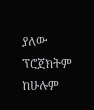ያለው ፕሮጀክትም ከሁሉም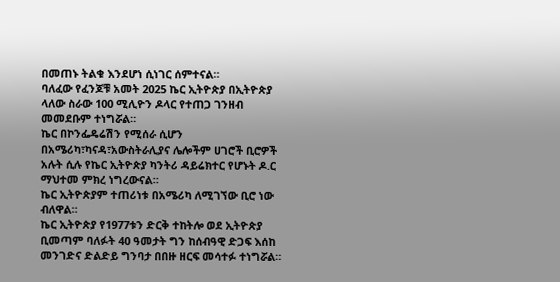በመጠኑ ትልቁ እንደሆነ ሲነገር ሰምተናል።
ባለፈው የፈንጆቹ አመት 2025 ኬር ኢትዮጵያ በኢትዮጵያ ላለው ስራው 100 ሚሊዮን ዶላር የተጠጋ ገንዘብ መመደቡም ተነግሯል።
ኬር በኮንፌዴሬሽን የሚሰራ ሲሆን በአሜሪካ፣ካናዳ፣አውስትራሊያና ሌሎችም ሀገሮች ቢሮዎች አሉት ሲሉ የኬር ኢትዮጵያ ካንትሪ ዳይሬክተር የሆኑት ዶ.ር ማህተመ ምክረ ነግረውናል።
ኬር ኢትዮጵያም ተጠሪነቱ በአሜሪካ ለሚገኘው ቢሮ ነው ብለዋል።
ኬር ኢትዮጵያ የ1977ቱን ድርቅ ተከትሎ ወደ ኢትዮጵያ ቢመጣም ባለፉት 40 ዓመታት ግን ከሰብዓዊ ድጋፍ እሰከ መንገድና ድልድይ ግንባታ በበዙ ዘርፍ መሳተፉ ተነግሯል።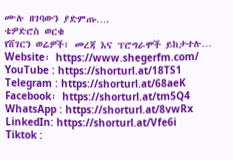ሙሉ ዘገባውን ያድምጡ….
ቴዎድሮስ ወርቁ
የሸገርን ወሬዎች፣ መረጃ እና ፕሮግራሞች ይከታተሉ…
Website፡ https://www.shegerfm.com/
YouTube : https://shorturl.at/18TS1
Telegram : https://shorturl.at/68aeK
Facebook፡ https://shorturl.at/tm5Q4
WhatsApp : https://shorturl.at/8vwRx
LinkedIn: https://shorturl.at/Vfe6i
Tiktok :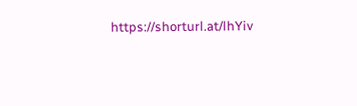https://shorturl.at/lhYiv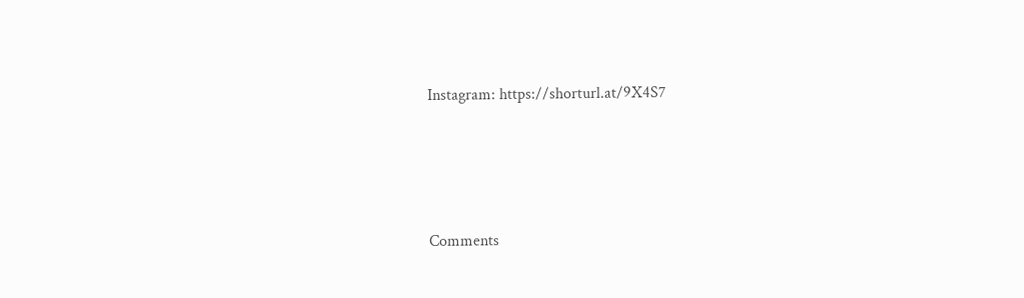Instagram: https://shorturl.at/9X4S7





Comments